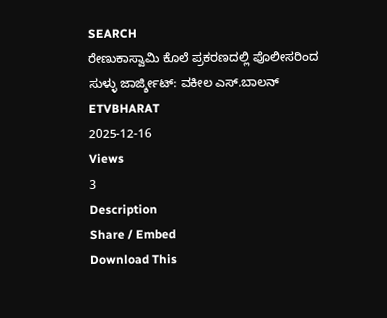SEARCH
ರೇಣುಕಾಸ್ವಾಮಿ ಕೊಲೆ ಪ್ರಕರಣದಲ್ಲಿ ಪೊಲೀಸರಿಂದ ಸುಳ್ಳು ಜಾರ್ಜ್ಶೀಟ್: ವಕೀಲ ಎಸ್.ಬಾಲನ್
ETVBHARAT
2025-12-16
Views
3
Description
Share / Embed
Download This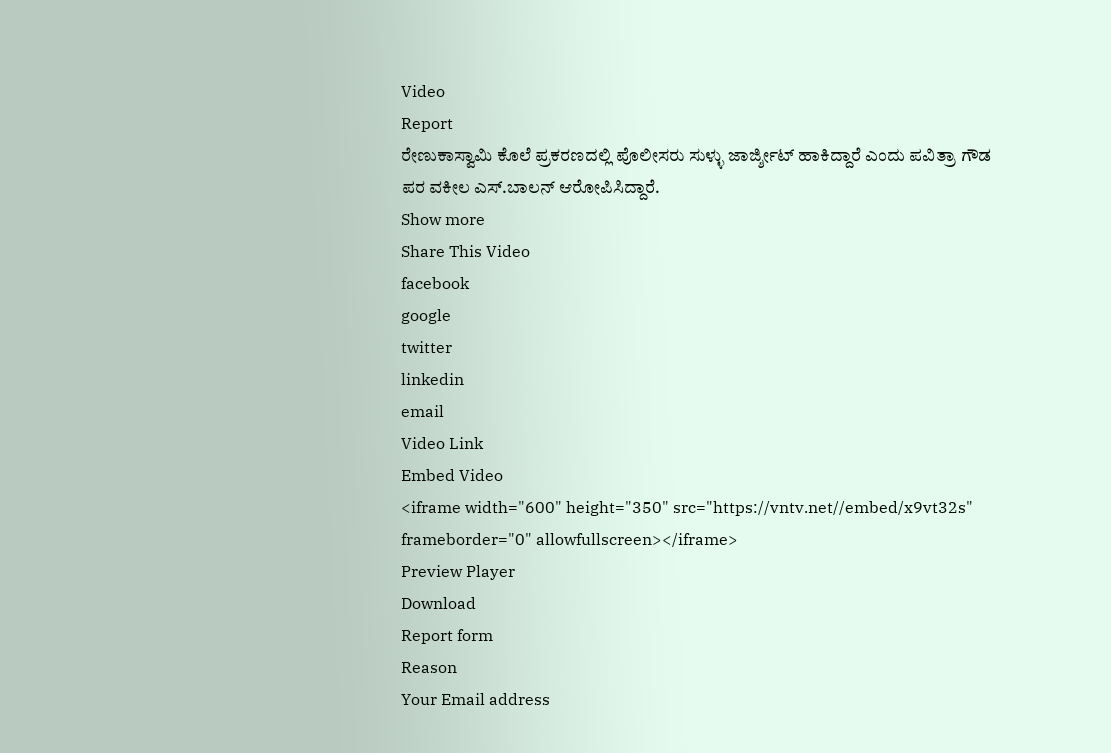Video
Report
ರೇಣುಕಾಸ್ವಾಮಿ ಕೊಲೆ ಪ್ರಕರಣದಲ್ಲಿ ಪೊಲೀಸರು ಸುಳ್ಳು ಜಾರ್ಜ್ಶೀಟ್ ಹಾಕಿದ್ದಾರೆ ಎಂದು ಪವಿತ್ರಾ ಗೌಡ ಪರ ವಕೀಲ ಎಸ್.ಬಾಲನ್ ಆರೋಪಿಸಿದ್ದಾರೆ.
Show more
Share This Video
facebook
google
twitter
linkedin
email
Video Link
Embed Video
<iframe width="600" height="350" src="https://vntv.net//embed/x9vt32s" frameborder="0" allowfullscreen></iframe>
Preview Player
Download
Report form
Reason
Your Email address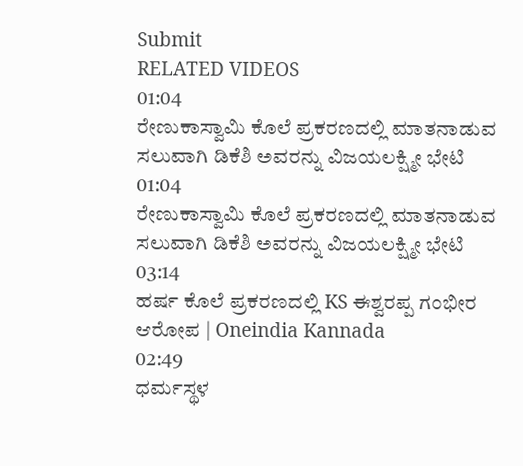Submit
RELATED VIDEOS
01:04
ರೇಣುಕಾಸ್ವಾಮಿ ಕೊಲೆ ಪ್ರಕರಣದಲ್ಲಿ ಮಾತನಾಡುವ ಸಲುವಾಗಿ ಡಿಕೆಶಿ ಅವರನ್ನು ವಿಜಯಲಕ್ಷ್ಮೀ ಭೇಟಿ
01:04
ರೇಣುಕಾಸ್ವಾಮಿ ಕೊಲೆ ಪ್ರಕರಣದಲ್ಲಿ ಮಾತನಾಡುವ ಸಲುವಾಗಿ ಡಿಕೆಶಿ ಅವರನ್ನು ವಿಜಯಲಕ್ಷ್ಮೀ ಭೇಟಿ
03:14
ಹರ್ಷ ಕೊಲೆ ಪ್ರಕರಣದಲ್ಲಿ KS ಈಶ್ವರಪ್ಪ ಗಂಭೀರ ಆರೋಪ | Oneindia Kannada
02:49
ಧರ್ಮಸ್ಥಳ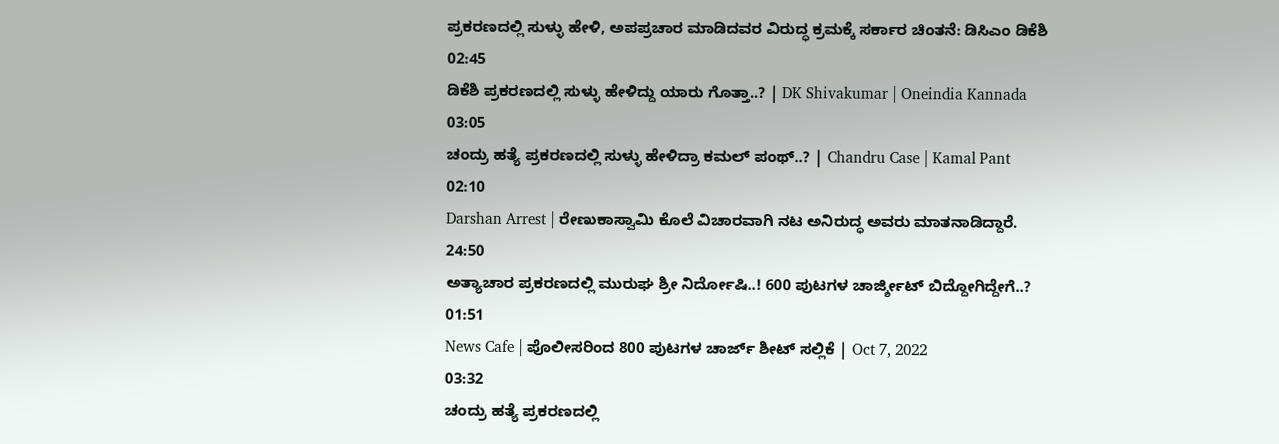ಪ್ರಕರಣದಲ್ಲಿ ಸುಳ್ಳು ಹೇಳಿ, ಅಪಪ್ರಚಾರ ಮಾಡಿದವರ ವಿರುದ್ಧ ಕ್ರಮಕ್ಕೆ ಸರ್ಕಾರ ಚಿಂತನೆ: ಡಿಸಿಎಂ ಡಿಕೆಶಿ
02:45
ಡಿಕೆಶಿ ಪ್ರಕರಣದಲ್ಲಿ ಸುಳ್ಳು ಹೇಳಿದ್ದು ಯಾರು ಗೊತ್ತಾ..? | DK Shivakumar | Oneindia Kannada
03:05
ಚಂದ್ರು ಹತ್ಯೆ ಪ್ರಕರಣದಲ್ಲಿ ಸುಳ್ಳು ಹೇಳಿದ್ರಾ ಕಮಲ್ ಪಂಥ್..? | Chandru Case | Kamal Pant
02:10
Darshan Arrest | ರೇಣುಕಾಸ್ವಾಮಿ ಕೊಲೆ ವಿಚಾರವಾಗಿ ನಟ ಅನಿರುದ್ಧ ಅವರು ಮಾತನಾಡಿದ್ದಾರೆ.
24:50
ಅತ್ಯಾಚಾರ ಪ್ರಕರಣದಲ್ಲಿ ಮುರುಘ ಶ್ರೀ ನಿರ್ದೋಷಿ..! 600 ಪುಟಗಳ ಚಾರ್ಜ್ಶೀಟ್ ಬಿದ್ದೋಗಿದ್ದೇಗೆ..?
01:51
News Cafe | ಪೊಲೀಸರಿಂದ 800 ಪುಟಗಳ ಚಾರ್ಜ್ ಶೀಟ್ ಸಲ್ಲಿಕೆ | Oct 7, 2022
03:32
ಚಂದ್ರು ಹತ್ಯೆ ಪ್ರಕರಣದಲ್ಲಿ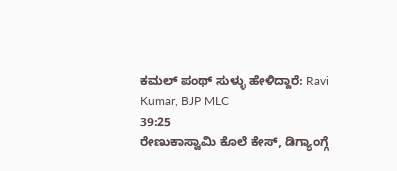ಕಮಲ್ ಪಂಥ್ ಸುಳ್ಳು ಹೇಳಿದ್ದಾರೆ: Ravi Kumar, BJP MLC
39:25
ರೇಣುಕಾಸ್ವಾಮಿ ಕೊಲೆ ಕೇಸ್, ಡಿಗ್ಯಾಂಗ್ಗೆ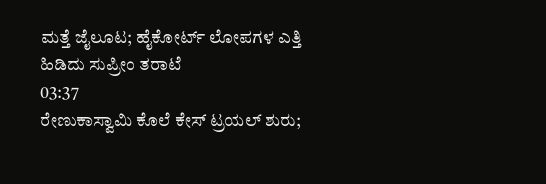ಮತ್ತೆ ಜೈಲೂಟ; ಹೈಕೋರ್ಟ್ ಲೋಪಗಳ ಎತ್ತಿ ಹಿಡಿದು ಸುಪ್ರೀಂ ತರಾಟೆ
03:37
ರೇಣುಕಾಸ್ವಾಮಿ ಕೊಲೆ ಕೇಸ್ ಟ್ರಯಲ್ ಶುರು;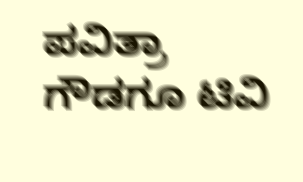ಪವಿತ್ರಾ ಗೌಡಗೂ ಟಿವಿ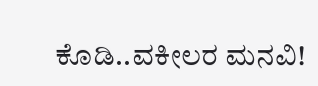ಕೊಡಿ..ವಕೀಲರ ಮನವಿ!